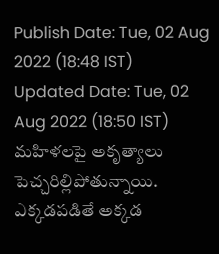Publish Date: Tue, 02 Aug 2022 (18:48 IST)
Updated Date: Tue, 02 Aug 2022 (18:50 IST)
మహిళలపై అకృత్యాలు పెచ్చరిల్లిపోతున్నాయి. ఎక్కడపడితే అక్కడ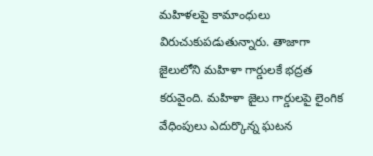మహిళలపై కామాంధులు విరుచుకుపడుతున్నారు. తాజాగా జైలులోని మహిళా గార్డులకే భద్రత కరువైంది. మహిళా జైలు గార్డులపై లైంగిక వేధింపులు ఎదుర్కొన్న ఘటన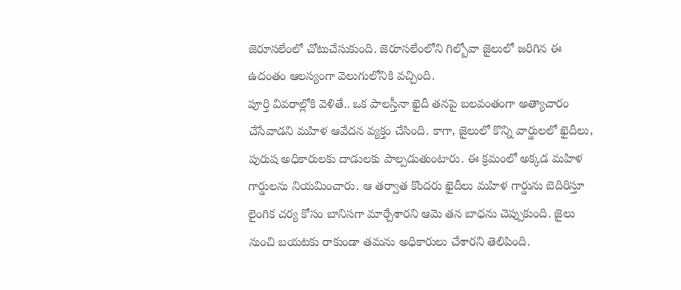జెరూసలేంలో చోటుచేసుకుంది. జెరూసలేంలోని గిల్బోవా జైలులో జరిగిన ఈ ఉదంతం ఆలస్యంగా వెలుగులోనికి వచ్చింది.
పూర్తి వివరాల్లోకి వెళితే.. ఒక పాలస్తీనా ఖైదీ తనపై బలవంతంగా అత్యాచారం చేసేవాడని మహిళ ఆవేదన వ్యక్తం చేసింది. కాగా, జైలులో కొన్ని వార్డులలో ఖైదీలు, పురుష అధికారులకు దాడులకు పాల్పడుతుంటారు. ఈ క్రమంలో అక్కడ మహిళ గార్డులను నియమించారు. ఆ తర్వాత కొందరు ఖైదీలు మహిళ గార్డును బెదిరిస్తూ లైంగిక చర్య కోసం బానిసగా మార్చేశారని ఆమె తన బాధను చెప్పుకుంది. జైలు నుంచి బయటకు రాకుండా తమను అధికారులు చేశారని తెలిపింది.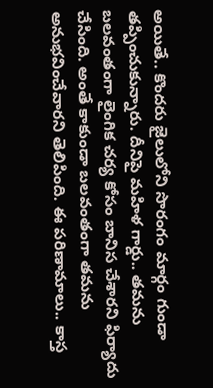అయితే.. కొందరు జైలులోని సొరంగం మార్గం గుండా తప్పించుకున్నారు. దీనిపై మహిళ గార్డు.. తమను బలవంతంగా లైంగిక చర్య కోసం బానిస చేశారని ఫిర్యాదు చేసింది. అంతే కాకుండా బలవంతంగా తమను అనుభవించేవారని తెలిపింది. ఈ పరిణామాలు.. కాస్త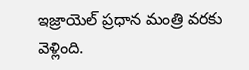ఇజ్రాయెల్ ప్రధాన మంత్రి వరకు వెళ్లింది.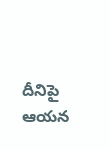దీనిపై ఆయన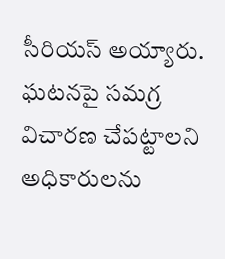సీరియస్ అయ్యారు. ఘటనపై సమగ్ర విచారణ చేపట్టాలని అధికారులను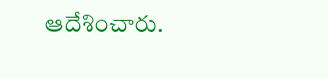ఆదేశించారు.